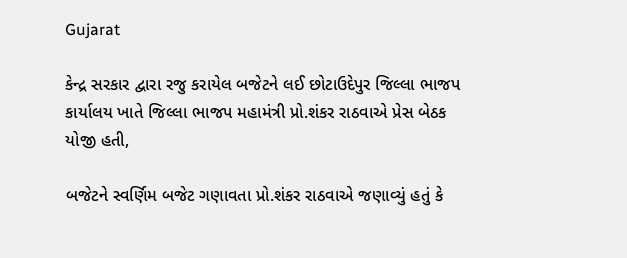Gujarat

કેન્દ્ર સરકાર દ્વારા રજુ કરાયેલ બજેટને લઈ છોટાઉદેપુર જિલ્લા ભાજપ કાર્યાલય ખાતે જિલ્લા ભાજપ મહામંત્રી પ્રો.શંકર રાઠવાએ પ્રેસ બેઠક યોજી હતી,

બજેટને સ્વર્ણિમ બજેટ ગણાવતા પ્રો.શંકર રાઠવાએ જણાવ્યું હતું કે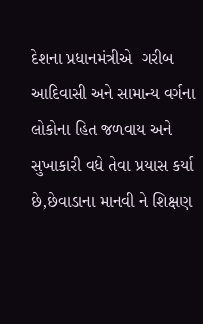દેશના પ્રધાનમંત્રીએ  ગરીબ આદિવાસી અને સામાન્ય વર્ગના લોકોના હિત જળવાય અને સુખાકારી વધે તેવા પ્રયાસ કર્યા છે,છેવાડાના માનવી ને શિક્ષણ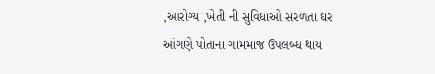,આરોગ્ય ,ખેતી ની સુવિધાઓ સરળતા ઘર આંગણે પોતાના ગામમાજ ઉપલબ્ધ થાય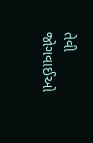તેવી જોગવાઈઓ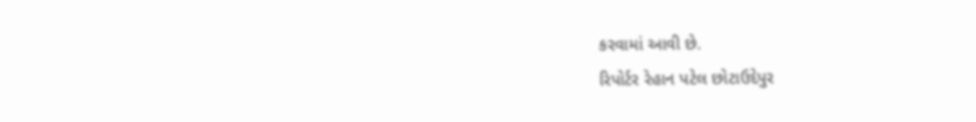કરવામાં આવી છે.
રિપોર્ટર રેહાન પટેલ છોટાઉદેપુર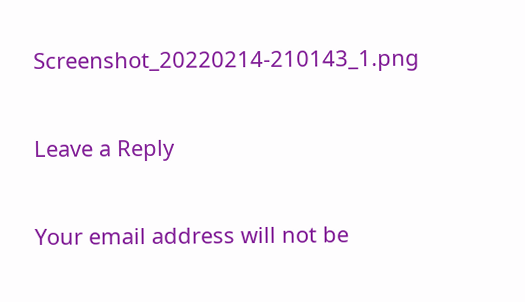Screenshot_20220214-210143_1.png

Leave a Reply

Your email address will not be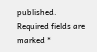published. Required fields are marked *